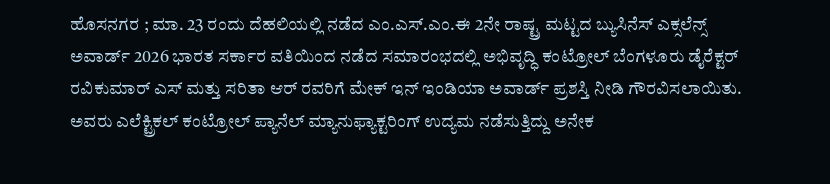ಹೊಸನಗರ ; ಮಾ. 23 ರಂದು ದೆಹಲಿಯಲ್ಲಿ ನಡೆದ ಎಂ.ಎಸ್.ಎಂ.ಈ 2ನೇ ರಾಷ್ಟ್ರ ಮಟ್ಟದ ಬ್ಯುಸಿನೆಸ್ ಎಕ್ಸಲೆನ್ಸ್ ಅವಾರ್ಡ್ 2026 ಭಾರತ ಸರ್ಕಾರ ವತಿಯಿಂದ ನಡೆದ ಸಮಾರಂಭದಲ್ಲಿ ಅಭಿವೃದ್ಧಿ ಕಂಟ್ರೋಲ್ ಬೆಂಗಳೂರು ಡೈರೆಕ್ಟರ್ ರವಿಕುಮಾರ್ ಎಸ್ ಮತ್ತು ಸರಿತಾ ಆರ್ ರವರಿಗೆ ಮೇಕ್ ಇನ್ ಇಂಡಿಯಾ ಅವಾರ್ಡ್ ಪ್ರಶಸ್ತಿ ನೀಡಿ ಗೌರವಿಸಲಾಯಿತು.
ಅವರು ಎಲೆಕ್ಟ್ರಿಕಲ್ ಕಂಟ್ರೋಲ್ ಪ್ಯಾನೆಲ್ ಮ್ಯಾನುಫ್ಯಾಕ್ಟರಿಂಗ್ ಉದ್ಯಮ ನಡೆಸುತ್ತಿದ್ದು ಅನೇಕ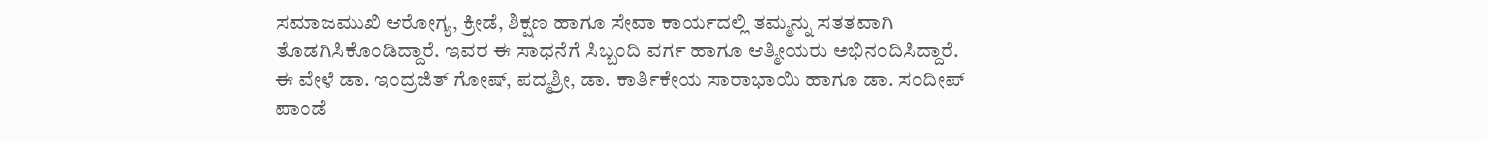ಸಮಾಜಮುಖಿ ಆರೋಗ್ಯ, ಕ್ರೀಡೆ, ಶಿಕ್ಷಣ ಹಾಗೂ ಸೇವಾ ಕಾರ್ಯದಲ್ಲಿ ತಮ್ಮನ್ನು ಸತತವಾಗಿ ತೊಡಗಿಸಿಕೊಂಡಿದ್ದಾರೆ. ಇವರ ಈ ಸಾಧನೆಗೆ ಸಿಬ್ಬಂದಿ ವರ್ಗ ಹಾಗೂ ಆತ್ಮೀಯರು ಅಭಿನಂದಿಸಿದ್ದಾರೆ.
ಈ ವೇಳೆ ಡಾ. ಇಂದ್ರಜಿತ್ ಗೋಷ್, ಪದ್ಮಶ್ರೀ, ಡಾ. ಕಾರ್ತಿಕೇಯ ಸಾರಾಭಾಯಿ ಹಾಗೂ ಡಾ. ಸಂದೀಪ್ ಪಾಂಡೆ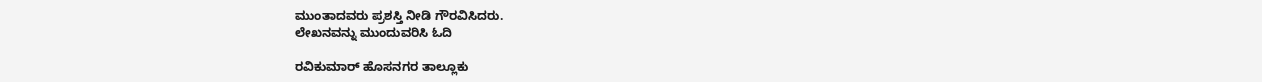ಮುಂತಾದವರು ಪ್ರಶಸ್ತಿ ನೀಡಿ ಗೌರವಿಸಿದರು.
ಲೇಖನವನ್ನು ಮುಂದುವರಿಸಿ ಓದಿ

ರವಿಕುಮಾರ್ ಹೊಸನಗರ ತಾಲ್ಲೂಕು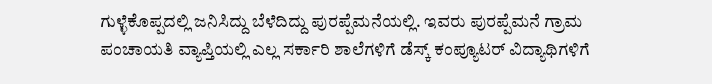ಗುಳ್ಳೆಕೊಪ್ಪದಲ್ಲಿ ಜನಿಸಿದ್ದು ಬೆಳೆದಿದ್ದು ಪುರಪ್ಪೆಮನೆಯಲ್ಲಿ. ಇವರು ಪುರಪ್ಪೆಮನೆ ಗ್ರಾಮ ಪಂಚಾಯತಿ ವ್ಯಾಪ್ತಿಯಲ್ಲಿ ಎಲ್ಲ ಸರ್ಕಾರಿ ಶಾಲೆಗಳಿಗೆ ಡೆಸ್ಕ್ ಕಂಪ್ಯೂಟರ್ ವಿದ್ಯಾಥಿಗಳಿಗೆ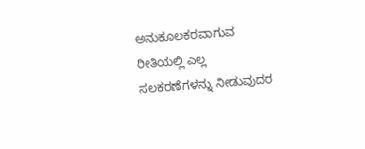ಅನುಕೂಲಕರವಾಗುವ ರೀತಿಯಲ್ಲಿ ಎಲ್ಲ ಸಲಕರಣೆಗಳನ್ನು ನೀಡುವುದರ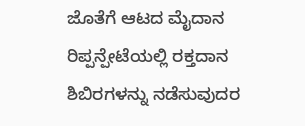ಜೊತೆಗೆ ಆಟದ ಮೈದಾನ ರಿಪ್ಪನ್ಪೇಟೆಯಲ್ಲಿ ರಕ್ತದಾನ ಶಿಬಿರಗಳನ್ನು ನಡೆಸುವುದರ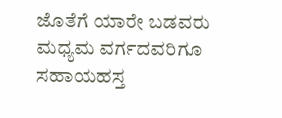ಜೊತೆಗೆ ಯಾರೇ ಬಡವರು ಮಧ್ಯಮ ವರ್ಗದವರಿಗೂ ಸಹಾಯಹಸ್ತ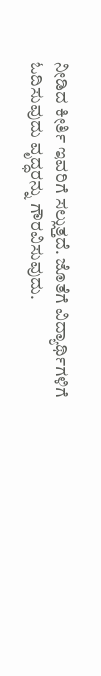ನೀಡಿದ ಕೀರ್ತಿ ಇವರಿಗೆ ಸಲ್ಲುತ್ತದೆ. ಜೊತೆಗೆ ವಿದ್ಯಾರ್ಥಿಗಳಿಗೆ ಓದಿಸುವುದು ವೃದ್ಧರನ್ನು ಗೌರವಿಸುವುದು.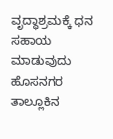ವೃದ್ಧಾಶ್ರಮಕ್ಕೆ ಧನ ಸಹಾಯ ಮಾಡುವುದು ಹೊಸನಗರ ತಾಲ್ಲೂಕಿನ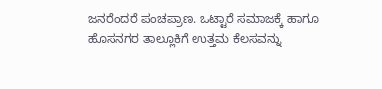ಜನರೆಂದರೆ ಪಂಚಪ್ರಾಣ. ಒಟ್ಟಾರೆ ಸಮಾಜಕ್ಕೆ ಹಾಗೂ ಹೊಸನಗರ ತಾಲ್ಲೂಕಿಗೆ ಉತ್ತಮ ಕೆಲಸವನ್ನು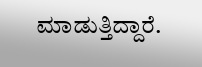ಮಾಡುತ್ತಿದ್ದಾರೆ.